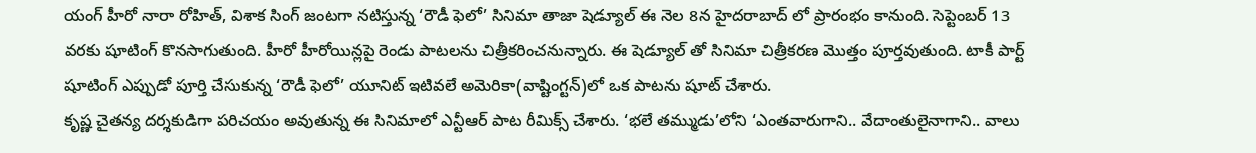యంగ్ హీరో నారా రోహిత్, విశాక సింగ్ జంటగా నటిస్తున్న ‘రౌడీ ఫెలో’ సినిమా తాజా షెడ్యూల్ ఈ నెల 8న హైదరాబాద్ లో ప్రారంభం కానుంది. సెప్టెంబర్ 13 వరకు షూటింగ్ కొనసాగుతుంది. హీరో హీరోయిన్లపై రెండు పాటలను చిత్రీకరించనున్నారు. ఈ షెడ్యూల్ తో సినిమా చిత్రీకరణ మొత్తం పూర్తవుతుంది. టాకీ పార్ట్ షూటింగ్ ఎప్పుడో పూర్తి చేసుకున్న ‘రౌడీ ఫెలో’ యూనిట్ ఇటివలే అమెరికా(వాష్టింగ్టన్)లో ఒక పాటను షూట్ చేశారు.
కృష్ణ చైతన్య దర్శకుడిగా పరిచయం అవుతున్న ఈ సినిమాలో ఎన్టీఆర్ పాట రీమిక్స్ చేశారు. ‘భలే తమ్ముడు’లోని ‘ఎంతవారుగాని.. వేదాంతులైనాగాని.. వాలు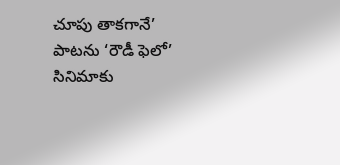చూపు తాకగానే’ పాటను ‘రౌడీ ఫెలో’ సినిమాకు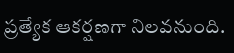ప్రత్యేక ఆకర్షణగా నిలవనుంది.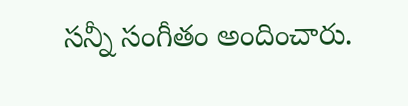సన్నీ సంగీతం అందించారు.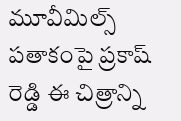మూవీమిల్స్ పతాకంపై ప్రకాష్ రెడ్డి ఈ చిత్రాన్ని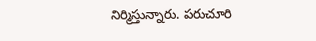నిర్మిస్తున్నారు. పరుచూరి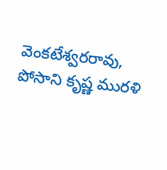వెంకటేశ్వరరావు, పోసాని కృష్ణ మురళి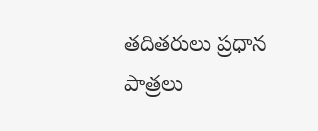తదితరులు ప్రధాన పాత్రలు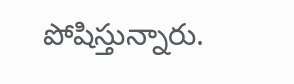పోషిస్తున్నారు.